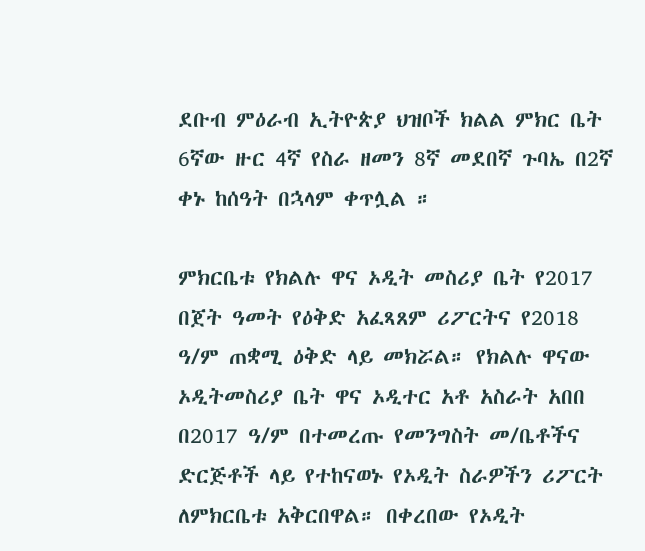ደቡብ ምዕራብ ኢትዮጵያ ህዝቦች ክልል ምክር ቤት 6ኛው ዙር 4ኛ የስራ ዘመን 8ኛ መደበኛ ጉባኤ በ2ኛ ቀኑ ከሰዓት በኋላም ቀጥሏል ።

ምክርቤቱ የክልሉ ዋና ኦዲት መስሪያ ቤት የ2017 በጀት ዓመት የዕቅድ አፈጻጸም ሪፖርትና የ2018 ዓ/ም ጠቋሚ ዕቅድ ላይ መክሯል። የክልሉ ዋናው ኦዲትመስሪያ ቤት ዋና ኦዲተር አቶ አስራት አበበ በ2017 ዓ/ም በተመረጡ የመንግስት መ/ቤቶችና ድርጅቶች ላይ የተከናወኑ የኦዲት ስራዎችን ሪፖርት ለምክርቤቱ አቅርበዋል። በቀረበው የኦዲት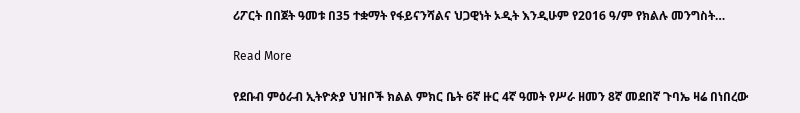ሪፖርት በበጀት ዓመቱ በ35 ተቋማት የፋይናንሻልና ህጋዊነት ኦዲት እንዲሁም የ2016 ዓ/ም የክልሉ መንግስት…

Read More

የደቡብ ምዕራብ ኢትዮጵያ ህዝቦች ክልል ምክር ቤት 6ኛ ዙር 4ኛ ዓመት የሥራ ዘመን 8ኛ መደበኛ ጉባኤ ዛሬ በነበረው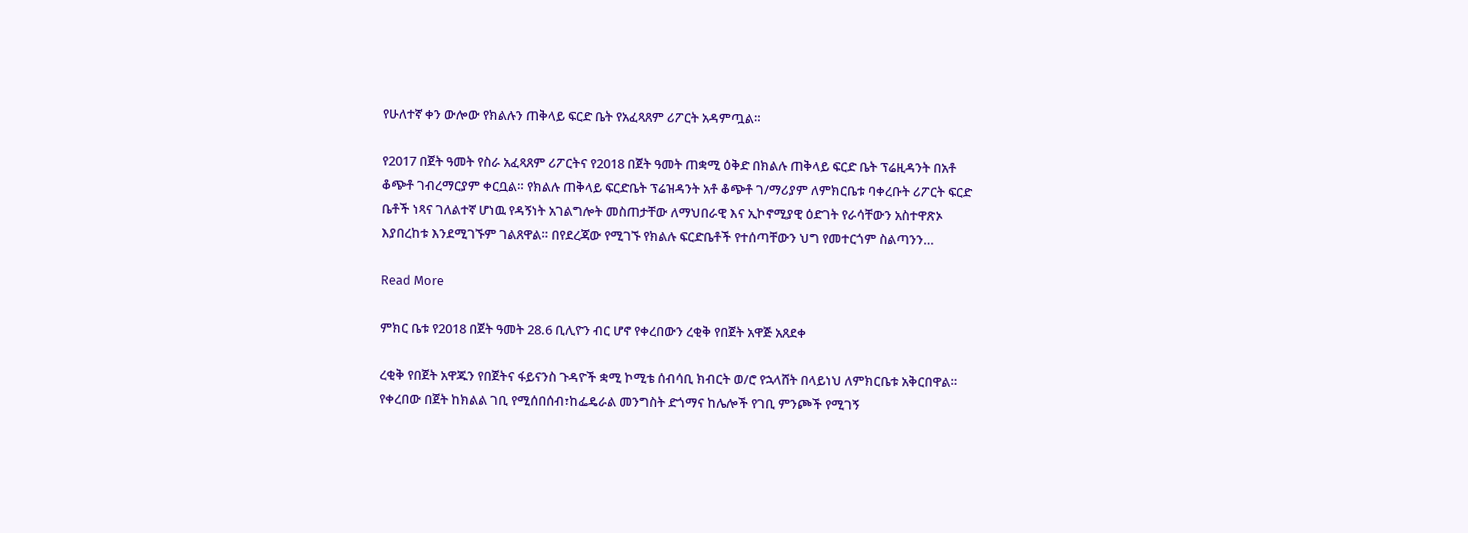የሁለተኛ ቀን ውሎው የክልሉን ጠቅላይ ፍርድ ቤት የአፈጻጸም ሪፖርት አዳምጧል።

የ2017 በጀት ዓመት የስራ አፈጻጸም ሪፖርትና የ2018 በጀት ዓመት ጠቋሚ ዕቅድ በክልሉ ጠቅላይ ፍርድ ቤት ፕሬዚዳንት በአቶ ቆጭቶ ገብረማርያም ቀርቧል። የክልሉ ጠቅላይ ፍርድቤት ፕሬዝዳንት አቶ ቆጭቶ ገ/ማሪያም ለምክርቤቱ ባቀረቡት ሪፖርት ፍርድ ቤቶች ነጻና ገለልተኛ ሆነዉ የዳኝነት አገልግሎት መስጠታቸው ለማህበራዊ እና ኢኮኖሚያዊ ዕድገት የራሳቸውን አስተዋጽኦ እያበረከቱ እንደሚገኙም ገልጸዋል። በየደረጃው የሚገኙ የክልሉ ፍርድቤቶች የተሰጣቸውን ህግ የመተርጎም ስልጣንን…

Read More

ምክር ቤቱ የ2018 በጀት ዓመት 28.6 ቢሊዮን ብር ሆኖ የቀረበውን ረቂቅ የበጀት አዋጅ አጸደቀ

ረቂቅ የበጀት አዋጁን የበጀትና ፋይናንስ ጉዳዮች ቋሚ ኮሚቴ ሰብሳቢ ክብርት ወ/ሮ የኋላሸት በላይነህ ለምክርቤቱ አቅርበዋል። የቀረበው በጀት ከክልል ገቢ የሚሰበሰብ፣ከፌዴራል መንግስት ድጎማና ከሌሎች የገቢ ምንጮች የሚገኝ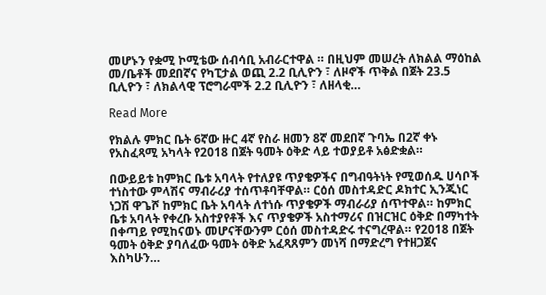መሆኑን የቋሚ ኮሚቴው ሰብሳቢ አብራርተዋል ። በዚህም መሠረት ለክልል ማዕከል መ/ቤቶች መደበኛና የካፒታል ወጪ 2.2 ቢሊዮን ፣ ለዞኖች ጥቅል በጀት 23.5 ቢሊዮን ፣ ለክልላዊ ፕሮግራሞች 2.2 ቢሊዮን ፣ ለዘላቂ…

Read More

የክልሉ ምክር ቤት 6ኛው ዙር 4ኛ የስራ ዘመን 8ኛ መደበኛ ጉባኤ በ2ኛ ቀኑ የአስፈጻሚ አካላት የ2018 በጀት ዓመት ዕቅድ ላይ ተወያይቶ አፅድቋል።

በውይይቱ ከምክር ቤቱ አባላት የተለያዩ ጥያቄዎችና በግብዓትነት የሚወሰዱ ሀሳቦች ተነስተው ምላሽና ማብራሪያ ተሰጥቶባቸዋል። ርዕሰ መስተዳድር ዶክተር ኢንጂነር ነጋሽ ዋጌሾ ከምክር ቤት አባላት ለተነሱ ጥያቄዎች ማብራሪያ ሰጥተዋል። ከምክር ቤቱ አባላት የቀረቡ አስተያየቶች እና ጥያቄዎች አስተማሪና በዝርዝር ዕቅድ በማካተት በቀጣይ የሚከናወኑ መሆናቸውንም ርዕሰ መስተዳድሩ ተናግረዋል። የ2018 በጀት ዓመት ዕቅድ ያባለፈው ዓመት ዕቅድ አፈጻጸምን መነሻ በማድረግ የተዘጋጀና እስካሁን…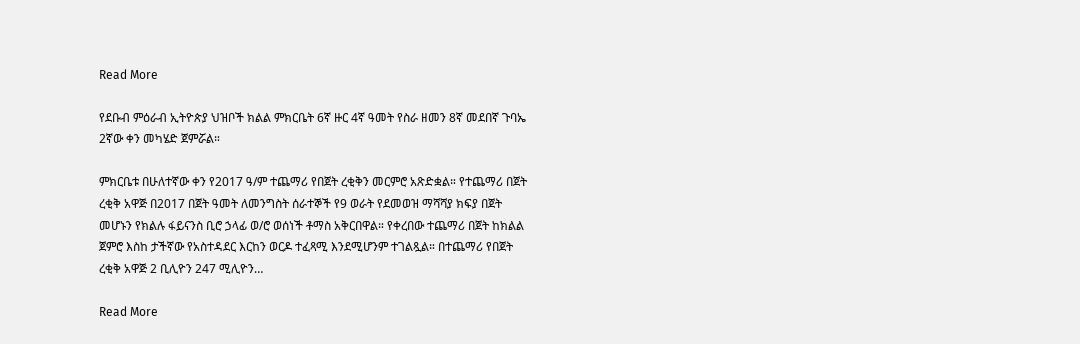Read More

የደቡብ ምዕራብ ኢትዮጵያ ህዝቦች ክልል ምክርቤት 6ኛ ዙር 4ኛ ዓመት የስራ ዘመን 8ኛ መደበኛ ጉባኤ 2ኛው ቀን መካሄድ ጀምሯል።

ምክርቤቱ በሁለተኛው ቀን የ2017 ዓ/ም ተጨማሪ የበጀት ረቂቅን መርምሮ አጽድቋል። የተጨማሪ በጀት ረቂቅ አዋጅ በ2017 በጀት ዓመት ለመንግስት ሰራተኞች የ9 ወራት የደመወዝ ማሻሻያ ክፍያ በጀት መሆኑን የክልሉ ፋይናንስ ቢሮ ኃላፊ ወ/ሮ ወሰነች ቶማስ አቅርበዋል። የቀረበው ተጨማሪ በጀት ከክልል ጀምሮ እስከ ታችኛው የአስተዳደር እርከን ወርዶ ተፈጻሚ እንደሚሆንም ተገልጿል። በተጨማሪ የበጀት ረቂቅ አዋጅ 2 ቢሊዮን 247 ሚሊዮን…

Read More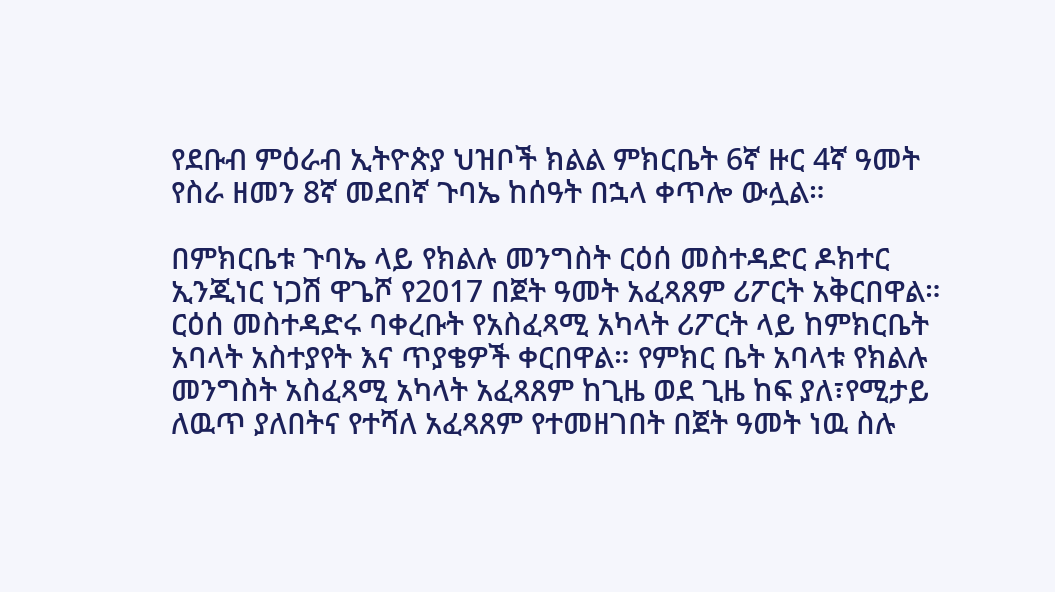የደቡብ ምዕራብ ኢትዮጵያ ህዝቦች ክልል ምክርቤት 6ኛ ዙር 4ኛ ዓመት የስራ ዘመን 8ኛ መደበኛ ጉባኤ ከሰዓት በኋላ ቀጥሎ ውሏል።

በምክርቤቱ ጉባኤ ላይ የክልሉ መንግስት ርዕሰ መስተዳድር ዶክተር ኢንጂነር ነጋሽ ዋጌሾ የ2017 በጀት ዓመት አፈጻጸም ሪፖርት አቅርበዋል። ርዕሰ መስተዳድሩ ባቀረቡት የአስፈጻሚ አካላት ሪፖርት ላይ ከምክርቤት አባላት አስተያየት እና ጥያቄዎች ቀርበዋል። የምክር ቤት አባላቱ የክልሉ መንግስት አስፈጻሚ አካላት አፈጻጸም ከጊዜ ወደ ጊዜ ከፍ ያለ፣የሚታይ ለዉጥ ያለበትና የተሻለ አፈጻጸም የተመዘገበት በጀት ዓመት ነዉ ስሉ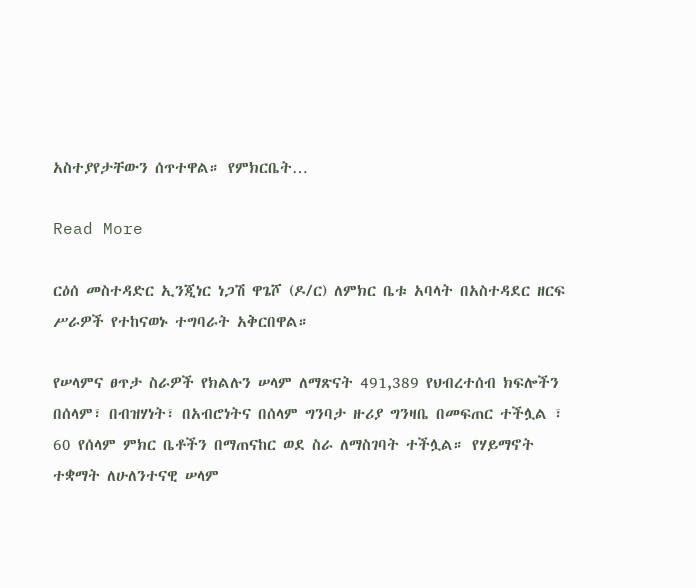አስተያየታቸውን ሰጥተዋል። የምክርቤት…

Read More

ርዕሰ መስተዳድር ኢንጂነር ነጋሽ ዋጌሾ (ዶ/ር) ለምክር ቤቱ አባላት በአስተዳደር ዘርፍ ሥራዎች የተከናወኑ ተግባራት አቅርበዋል።

የሠላምና ፀጥታ ስራዎች የክልሉን ሠላም ለማጽናት 491,389 የህብረተሰብ ክፍሎችን በሰላም፣ በብዝሃነት፣ በአብሮነትና በሰላም ግንባታ ዙሪያ ግንዛቤ በመፍጠር ተችሏል ፣ 60 የሰላም ምክር ቤቶችን በማጠናከር ወደ ስራ ለማስገባት ተችሏል። የሃይማኖት ተቋማት ለሁለንተናዊ ሠላም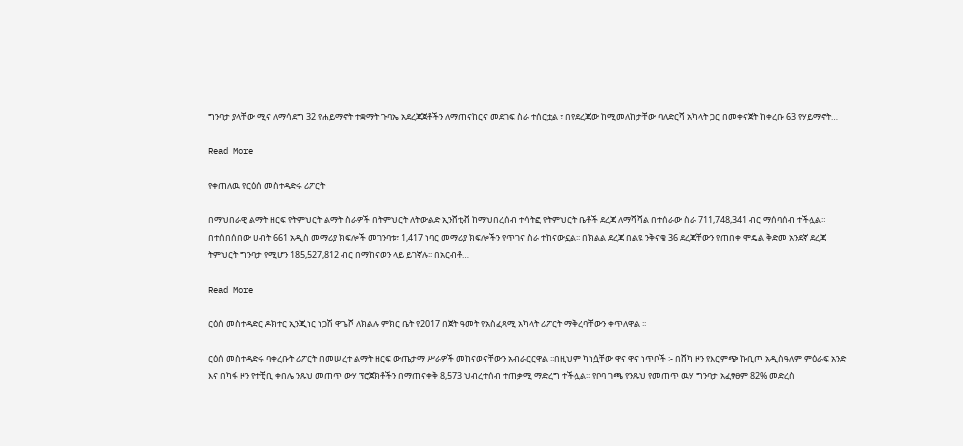ግንባታ ያላቸው ሚና ለማሳደግ 32 የሐይማኖት ተቋማት ጉባኤ አደረጃጀቶችን ለማጠናከርና መደገፍ ስራ ተሰርቷል ፣ በየደረጃው ከሚመለከታቸው ባለድርሻ አካላት ጋር በመቀናጀት ከቀረቡ 63 የሃይማኖት…

Read More

የቀጠለዉ የርዕሰ መስተዳድሩ ሪፖርት

በማህበራዊ ልማት ዘርፍ የትምህርት ልማት ስራዎች በትምህርት ለትውልድ ኢንሸቲቭ ከማህበረሰብ ተሳትፎ የትምህርት ቤቶች ደረጃ ለማሻሻል በተሰራው ስራ 711,748,341 ብር ማሰባሰብ ተችሏል። በተሰበሰበው ሀብት 661 አዲስ መማሪያ ክፍሎች መገንባቱ፣ 1,417 ነባር መማሪያ ክፍሎችን የጥገና ስራ ተከናውኗል፡፡ በክልል ደረጃ በልዩ ንቅናቄ 36 ደረጃቸውን የጠበቀ ሞዴል ቅድመ አንደኛ ደረጃ ትምህርት ግንባታ የሚሆን 185,527,812 ብር በማከናወን ላይ ይገኛሉ፡፡ በአርብቶ…

Read More

ርዕሰ መስተዳድር ዶክተር ኢንጂነር ነጋሽ ዋጌሾ ለክልሉ ምክር ቤት የ2017 በጀት ዓመት የአስፈጻሚ አካላት ሪፖርት ማቅረባቸውን ቀጥለዋል ፡፡

ርዕሰ መስተዳድሩ ባቀረቡት ሪፖርት በመሠረተ ልማት ዘርፍ ውጤታማ ሥራዎች መከናወናቸውን አብራርርዋል ፡፡በዚህም ካነሷቸው ዋና ዋና ነጥቦች ፡- በሸካ ዞን የእርምጭ ኩቢጦ አዲስዓለም ምዕራፍ አንድ እና በካፋ ዞን የተቺቢ ቀበሌ ንጹህ መጠጥ ውሃ ፕሮጀክቶችን በማጠናቀቅ 8,573 ህብረተሰብ ተጠቃሚ ማድረግ ተችሏል፡፡ የቦባ ገጫ የንጹህ የመጠጥ ዉሃ ግንባታ አፈፃፀም 82% መድረስ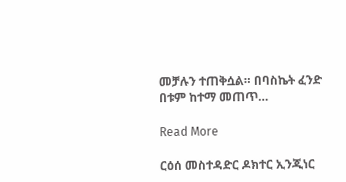መቻሉን ተጠቅሷል። በባስኬት ፈንድ በቱም ከተማ መጠጥ…

Read More

ርዕሰ መስተዳድር ዶክተር ኢንጂነር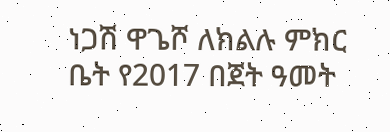ነጋሽ ዋጌሾ ለክልሉ ምክር ቤት የ2017 በጀት ዓመት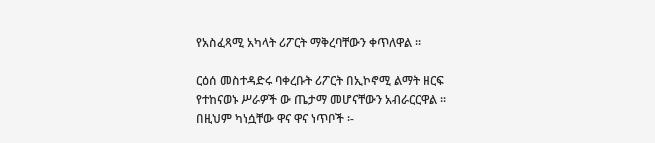የአስፈጻሚ አካላት ሪፖርት ማቅረባቸውን ቀጥለዋል ፡፡

ርዕሰ መስተዳድሩ ባቀረቡት ሪፖርት በኢኮኖሚ ልማት ዘርፍ የተከናወኑ ሥራዎች ው ጤታማ መሆናቸውን አብራርርዋል ፡፡በዚህም ካነሷቸው ዋና ዋና ነጥቦች ፡-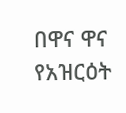በዋና ዋና የአዝርዕት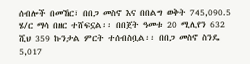ሰብሎች በመኸር፣ በበጋ መስኖ እና በበልግ ወቅት 745,090.5 ሄ/ር ማሳ በዘር ተሸፍኗል፡፡ በበጀት ዓመቱ 20 ሚሊየን 632 ሺህ 359 ኩንታል ምርት ተሰብስቧል፡፡ በበጋ መስኖ ስንዴ 5,017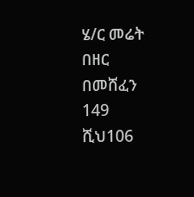ሄ/ር መሬት በዘር በመሸፈን 149 ሺህ106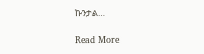ኩንታል…

Read More